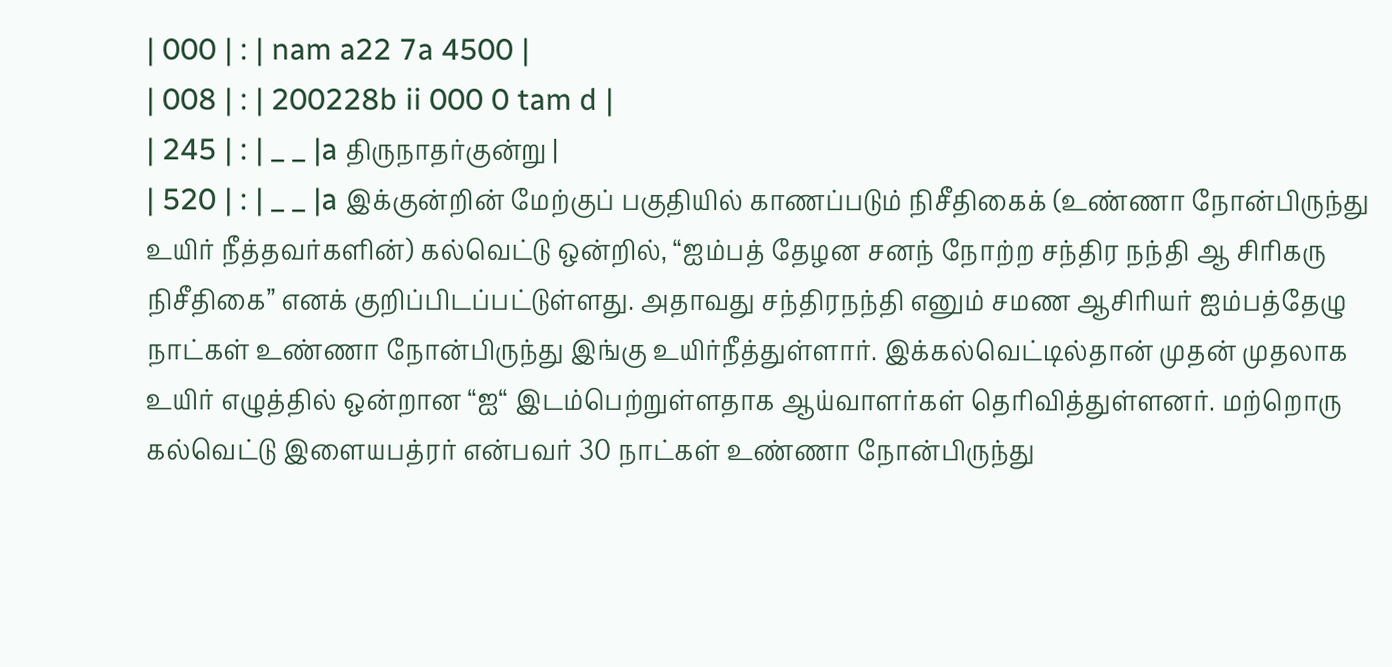| 000 | : | nam a22 7a 4500 |
| 008 | : | 200228b ii 000 0 tam d |
| 245 | : | _ _ |a திருநாதர்குன்று |
| 520 | : | _ _ |a இக்குன்றின் மேற்குப் பகுதியில் காணப்படும் நிசீதிகைக் (உண்ணா நோன்பிருந்து உயிர் நீத்தவர்களின்) கல்வெட்டு ஒன்றில், “ஐம்பத் தேழன சனந் நோற்ற சந்திர நந்தி ஆ சிரிகரு நிசீதிகை” எனக் குறிப்பிடப்பட்டுள்ளது. அதாவது சந்திரநந்தி எனும் சமண ஆசிரியர் ஐம்பத்தேழு நாட்கள் உண்ணா நோன்பிருந்து இங்கு உயிர்நீத்துள்ளார். இக்கல்வெட்டில்தான் முதன் முதலாக உயிர் எழுத்தில் ஒன்றான “ஐ“ இடம்பெற்றுள்ளதாக ஆய்வாளர்கள் தெரிவித்துள்ளனர். மற்றொரு கல்வெட்டு இளையபத்ரர் என்பவர் 30 நாட்கள் உண்ணா நோன்பிருந்து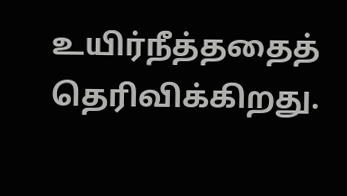உயிர்நீத்ததைத் தெரிவிக்கிறது.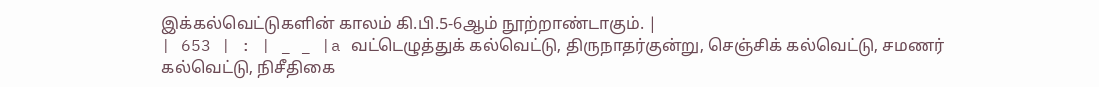இக்கல்வெட்டுகளின் காலம் கி.பி.5-6ஆம் நூற்றாண்டாகும். |
| 653 | : | _ _ |a வட்டெழுத்துக் கல்வெட்டு, திருநாதர்குன்று, செஞ்சிக் கல்வெட்டு, சமணர் கல்வெட்டு, நிசீதிகை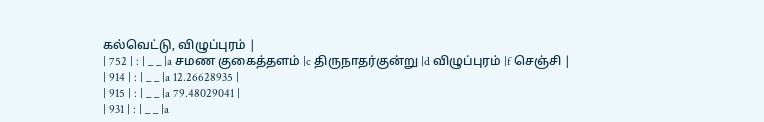கல்வெட்டு, விழுப்புரம் |
| 752 | : | _ _ |a சமண குகைத்தளம் |c திருநாதர்குன்று |d விழுப்புரம் |f செஞ்சி |
| 914 | : | _ _ |a 12.26628935 |
| 915 | : | _ _ |a 79.48029041 |
| 931 | : | _ _ |a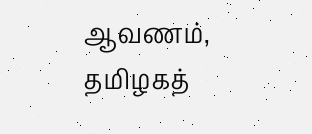ஆவணம், தமிழகத்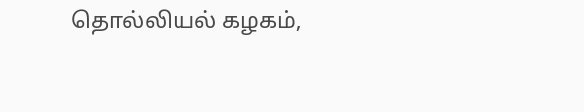தொல்லியல் கழகம்,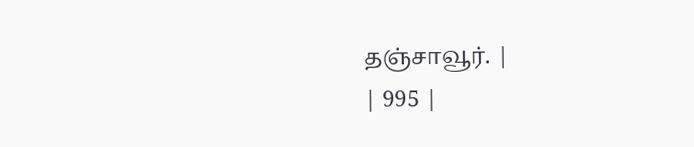தஞ்சாவூர். |
| 995 |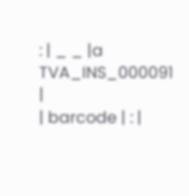: | _ _ |a TVA_INS_000091 |
| barcode | : |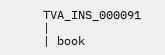TVA_INS_000091 |
| book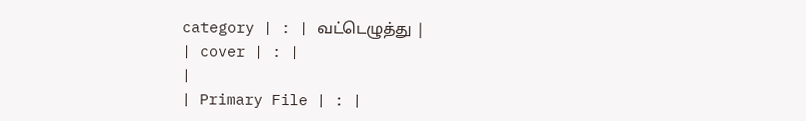category | : | வட்டெழுத்து |
| cover | : |
|
| Primary File | : |